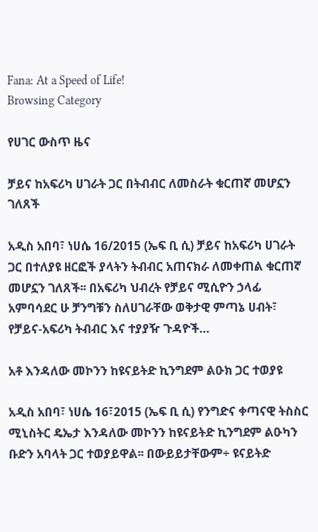Fana: At a Speed of Life!
Browsing Category

የሀገር ውስጥ ዜና

ቻይና ከአፍሪካ ሀገራት ጋር በትብብር ለመስራት ቁርጠኛ መሆኗን ገለጸች

አዲስ አበባ፣ ነሀሴ 16/2015 (ኤፍ ቢ ሲ) ቻይና ከአፍሪካ ሀገራት ጋር በተለያዩ ዘርፎች ያላትን ትብብር አጠናክራ ለመቀጠል ቁርጠኛ መሆኗን ገለጸች፡፡ በአፍሪካ ህብረት የቻይና ሚሲዮን ኃላፊ አምባሳደር ሁ ቻንግቹን ስለሀገራቸው ወቅታዊ ምጣኔ ሀብት፣ የቻይና-አፍሪካ ትብብር እና ተያያዥ ጉዳዮች…

አቶ እንዳለው መኮንን ከዩናይትድ ኪንግደም ልዑክ ጋር ተወያዩ

አዲስ አበባ፣ ነሀሴ 16፣2015 (ኤፍ ቢ ሲ) የንግድና ቀጣናዊ ትስስር ሚኒስትር ዴኤታ እንዳለው መኮንን ከዩናይትድ ኪንግደም ልዑካን ቡድን አባላት ጋር ተወያይዋል፡፡ በውይይታቸውም÷ ዩናይትድ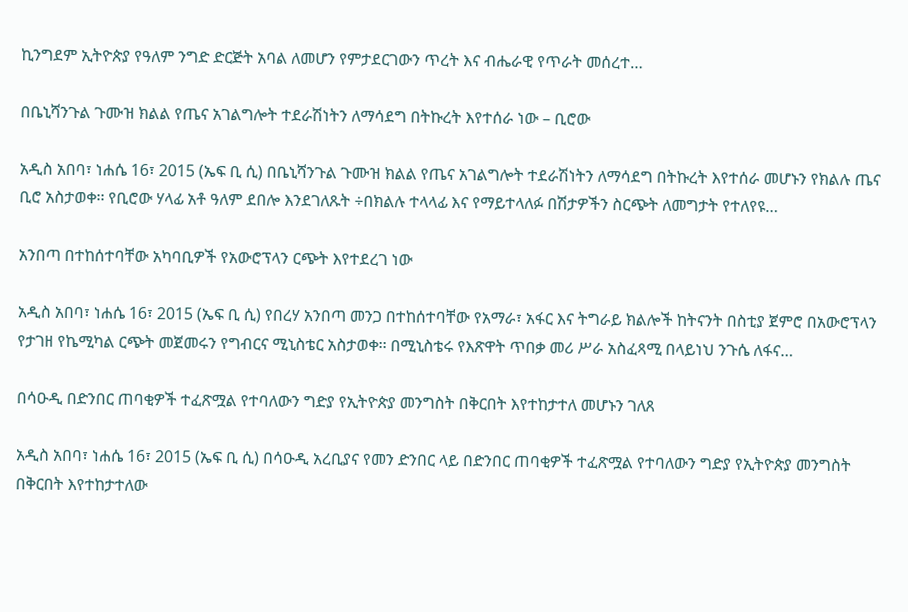ኪንግደም ኢትዮጵያ የዓለም ንግድ ድርጅት አባል ለመሆን የምታደርገውን ጥረት እና ብሔራዊ የጥራት መሰረተ…

በቤኒሻንጉል ጉሙዝ ክልል የጤና አገልግሎት ተደራሽነትን ለማሳደግ በትኩረት እየተሰራ ነው – ቢሮው

አዲስ አበባ፣ ነሐሴ 16፣ 2015 (ኤፍ ቢ ሲ) በቤኒሻንጉል ጉሙዝ ክልል የጤና አገልግሎት ተደራሽነትን ለማሳደግ በትኩረት እየተሰራ መሆኑን የክልሉ ጤና ቢሮ አስታወቀ፡፡ የቢሮው ሃላፊ አቶ ዓለም ደበሎ እንደገለጹት ÷በክልሉ ተላላፊ እና የማይተላለፉ በሽታዎችን ስርጭት ለመግታት የተለየዩ…

አንበጣ በተከሰተባቸው አካባቢዎች የአውሮፕላን ርጭት እየተደረገ ነው

አዲስ አበባ፣ ነሐሴ 16፣ 2015 (ኤፍ ቢ ሲ) የበረሃ አንበጣ መንጋ በተከሰተባቸው የአማራ፣ አፋር እና ትግራይ ክልሎች ከትናንት በስቲያ ጀምሮ በአውሮፕላን የታገዘ የኬሚካል ርጭት መጀመሩን የግብርና ሚኒስቴር አስታወቀ፡፡ በሚኒስቴሩ የእጽዋት ጥበቃ መሪ ሥራ አስፈጻሚ በላይነህ ንጉሴ ለፋና…

በሳዑዲ በድንበር ጠባቂዎች ተፈጽሟል የተባለውን ግድያ የኢትዮጵያ መንግስት በቅርበት እየተከታተለ መሆኑን ገለጸ

አዲስ አበባ፣ ነሐሴ 16፣ 2015 (ኤፍ ቢ ሲ) በሳዑዲ አረቢያና የመን ድንበር ላይ በድንበር ጠባቂዎች ተፈጽሟል የተባለውን ግድያ የኢትዮጵያ መንግስት በቅርበት እየተከታተለው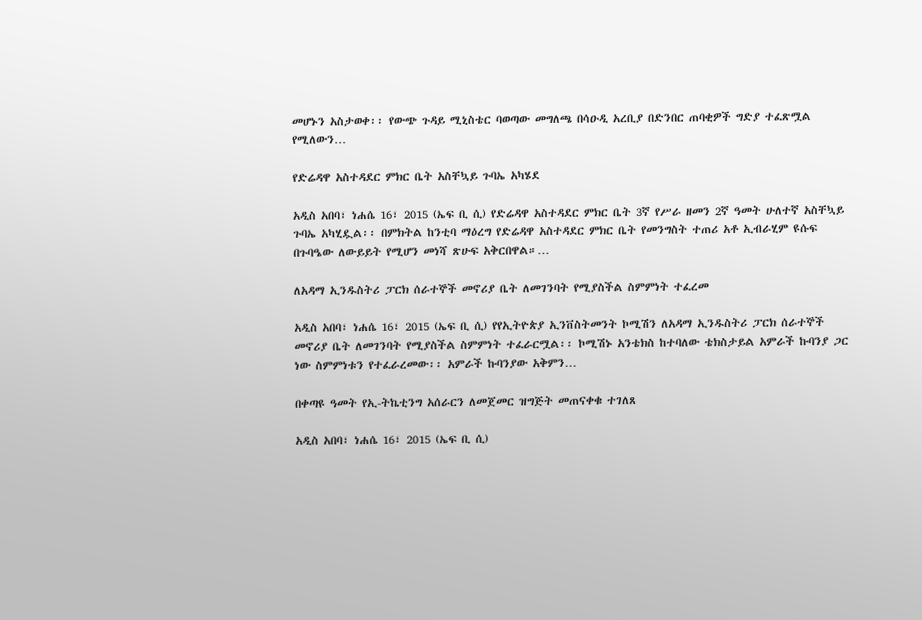መሆኑን አስታወቀ፡፡ የውጭ ጉዳይ ሚኒስቴር ባወጣው መግለጫ በሳዑዲ አረቢያ በድንበር ጠባቂዎች ግድያ ተፈጽሟል የሚለውን…

የድሬዳዋ አስተዳደር ምክር ቤት አስቸኳይ ጉባኤ አካሄደ

አዲስ አበባ፣ ነሐሴ 16፣ 2015 (ኤፍ ቢ ሲ) የድሬዳዋ አስተዳደር ምክር ቤት 3ኛ የሥራ ዘመን 2ኛ ዓመት ሁለተኛ አስቸኳይ ጉባኤ አካሂዷል፡፡ በምክትል ከንቲባ ማዕረግ የድሬዳዋ አስተዳደር ምክር ቤት የመንግስት ተጠሪ አቶ ኢብራሂም ዩሱፍ በጉባዔው ለውይይት የሚሆን መነሻ ጽሁፍ አቅርበዋል።…

ለአዳማ ኢንዱስትሪ ፓርክ ሰራተኞች መኖሪያ ቤት ለመገንባት የሚያስችል ስምምነት ተፈረመ

አዲስ አበባ፣ ነሐሴ 16፣ 2015 (ኤፍ ቢ ሲ) የየኢትዮጵያ ኢንቨስትመንት ኮሚሽን ለአዳማ ኢንዱስትሪ ፓርክ ሰራተኞች መኖሪያ ቤት ለመገንባት የሚያስችል ስምምነት ተፈራርሟል፡፡ ኮሚሽኑ አንቴክስ ከተባለው ቴክስታይል አምራች ኩባንያ ጋር ነው ስምምነቱን የተፈራረመው፡፡ አምራች ኩባንያው አቅምን…

በቀጣዩ ዓመት የኢ-ትኬቲንግ አሰራርን ለመጀመር ዝግጅት መጠናቀቁ ተገለጸ

አዲስ አበባ፣ ነሐሴ 16፣ 2015 (ኤፍ ቢ ሲ)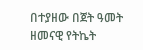በተያዘው በጀት ዓመት ዘመናዊ የትኬት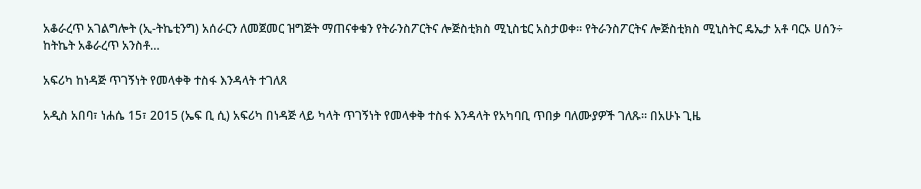አቆራረጥ አገልግሎት (ኢ-ትኬቲንግ) አሰራርን ለመጀመር ዝግጅት ማጠናቀቁን የትራንስፖርትና ሎጅስቲክስ ሚኒስቴር አስታወቀ፡፡ የትራንስፖርትና ሎጅስቲክስ ሚኒስትር ዴኤታ አቶ ባርኦ ሀሰን÷ ከትኬት አቆራረጥ አንስቶ…

አፍሪካ ከነዳጅ ጥገኝነት የመላቀቅ ተስፋ እንዳላት ተገለጸ

አዲስ አበባ፣ ነሐሴ 15፣ 2015 (ኤፍ ቢ ሲ) አፍሪካ በነዳጅ ላይ ካላት ጥገኝነት የመላቀቅ ተስፋ እንዳላት የአካባቢ ጥበቃ ባለሙያዎች ገለጹ፡፡ በአሁኑ ጊዜ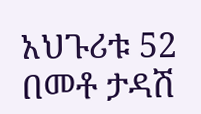አህጉሪቱ 52 በመቶ ታዳሽ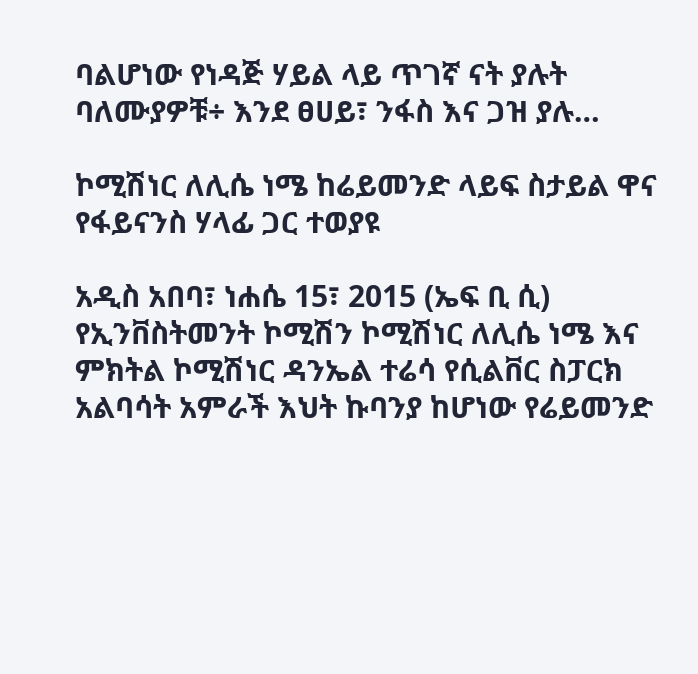ባልሆነው የነዳጅ ሃይል ላይ ጥገኛ ናት ያሉት ባለሙያዎቹ÷ እንደ ፀሀይ፣ ንፋስ እና ጋዝ ያሉ…

ኮሚሽነር ለሊሴ ነሜ ከሬይመንድ ላይፍ ስታይል ዋና የፋይናንስ ሃላፊ ጋር ተወያዩ

አዲስ አበባ፣ ነሐሴ 15፣ 2015 (ኤፍ ቢ ሲ) የኢንቨስትመንት ኮሚሽን ኮሚሽነር ለሊሴ ነሜ እና ምክትል ኮሚሽነር ዳንኤል ተሬሳ የሲልቨር ስፓርክ አልባሳት አምራች እህት ኩባንያ ከሆነው የሬይመንድ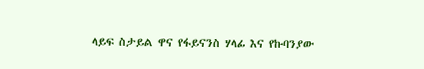ላይፍ ስታይል ዋና የፋይናንስ ሃላፊ እና የኩባንያው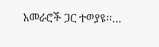አመራሮች ጋር ተወያዩ፡፡…